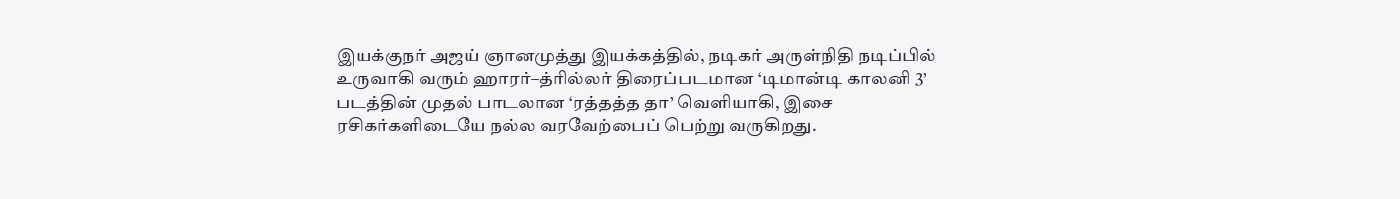இயக்குநர் அஜய் ஞானமுத்து இயக்கத்தில், நடிகர் அருள்நிதி நடிப்பில் உருவாகி வரும் ஹாரர்–த்ரில்லர் திரைப்படமான ‘டிமான்டி காலனி 3’ படத்தின் முதல் பாடலான ‘ரத்தத்த தா’ வெளியாகி, இசை ரசிகர்களிடையே நல்ல வரவேற்பைப் பெற்று வருகிறது.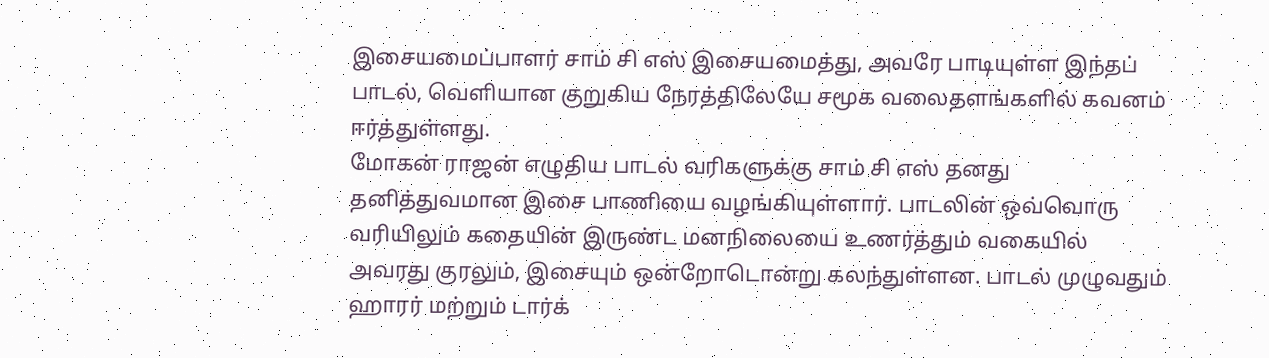இசையமைப்பாளர் சாம் சி எஸ் இசையமைத்து, அவரே பாடியுள்ள இந்தப் பாடல், வெளியான குறுகிய நேரத்திலேயே சமூக வலைதளங்களில் கவனம் ஈர்த்துள்ளது.
மோகன் ராஜன் எழுதிய பாடல் வரிகளுக்கு சாம் சி எஸ் தனது தனித்துவமான இசை பாணியை வழங்கியுள்ளார். பாடலின் ஒவ்வொரு வரியிலும் கதையின் இருண்ட மனநிலையை உணர்த்தும் வகையில் அவரது குரலும், இசையும் ஒன்றோடொன்று கலந்துள்ளன. பாடல் முழுவதும் ஹாரர் மற்றும் டார்க்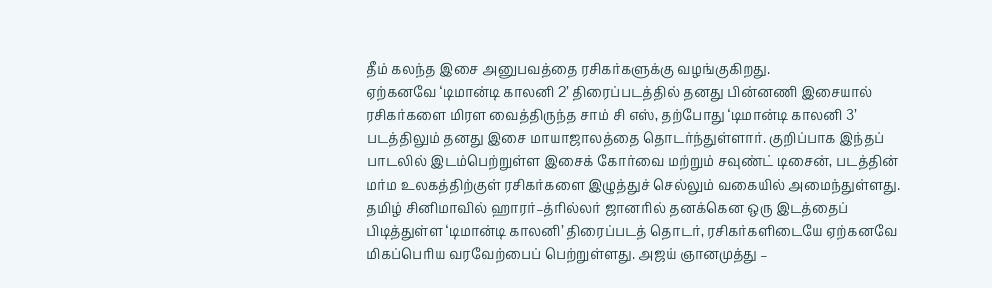தீம் கலந்த இசை அனுபவத்தை ரசிகர்களுக்கு வழங்குகிறது.
ஏற்கனவே ‘டிமான்டி காலனி 2’ திரைப்படத்தில் தனது பின்னணி இசையால் ரசிகர்களை மிரள வைத்திருந்த சாம் சி எஸ், தற்போது ‘டிமான்டி காலனி 3’ படத்திலும் தனது இசை மாயாஜாலத்தை தொடர்ந்துள்ளார். குறிப்பாக இந்தப் பாடலில் இடம்பெற்றுள்ள இசைக் கோர்வை மற்றும் சவுண்ட் டிசைன், படத்தின் மர்ம உலகத்திற்குள் ரசிகர்களை இழுத்துச் செல்லும் வகையில் அமைந்துள்ளது.
தமிழ் சினிமாவில் ஹாரர்–த்ரில்லர் ஜானரில் தனக்கென ஒரு இடத்தைப் பிடித்துள்ள ‘டிமான்டி காலனி’ திரைப்படத் தொடர், ரசிகர்களிடையே ஏற்கனவே மிகப்பெரிய வரவேற்பைப் பெற்றுள்ளது. அஜய் ஞானமுத்து –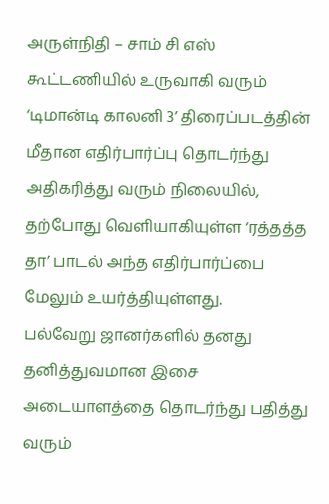அருள்நிதி – சாம் சி எஸ் கூட்டணியில் உருவாகி வரும் ‘டிமான்டி காலனி 3’ திரைப்படத்தின் மீதான எதிர்பார்ப்பு தொடர்ந்து அதிகரித்து வரும் நிலையில், தற்போது வெளியாகியுள்ள ‘ரத்தத்த தா’ பாடல் அந்த எதிர்பார்ப்பை மேலும் உயர்த்தியுள்ளது.
பல்வேறு ஜானர்களில் தனது தனித்துவமான இசை அடையாளத்தை தொடர்ந்து பதித்து வரும்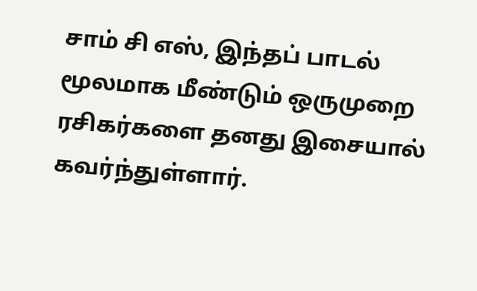சாம் சி எஸ், இந்தப் பாடல் மூலமாக மீண்டும் ஒருமுறை ரசிகர்களை தனது இசையால் கவர்ந்துள்ளார்.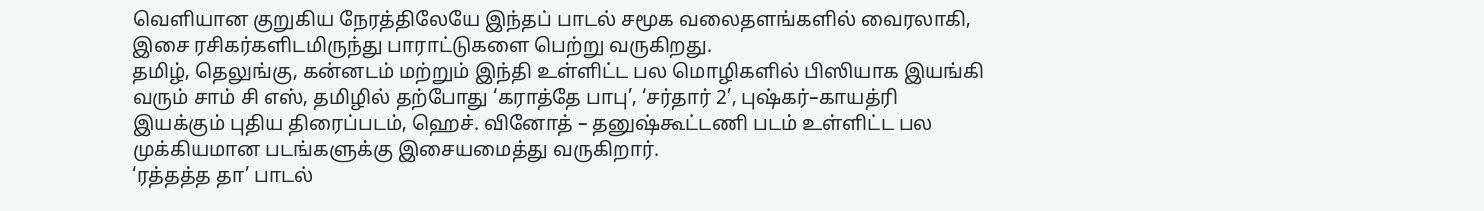வெளியான குறுகிய நேரத்திலேயே இந்தப் பாடல் சமூக வலைதளங்களில் வைரலாகி, இசை ரசிகர்களிடமிருந்து பாராட்டுகளை பெற்று வருகிறது.
தமிழ், தெலுங்கு, கன்னடம் மற்றும் இந்தி உள்ளிட்ட பல மொழிகளில் பிஸியாக இயங்கி வரும் சாம் சி எஸ், தமிழில் தற்போது ‘கராத்தே பாபு’, ‘சர்தார் 2’, புஷ்கர்–காயத்ரி இயக்கும் புதிய திரைப்படம், ஹெச். வினோத் – தனுஷ்கூட்டணி படம் உள்ளிட்ட பல முக்கியமான படங்களுக்கு இசையமைத்து வருகிறார்.
‘ரத்தத்த தா’ பாடல்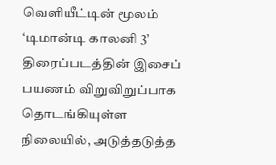வெளியீட்டின் மூலம் ‘டிமான்டி காலனி 3’ திரைப்படத்தின் இசைப் பயணம் விறுவிறுப்பாக தொடங்கியுள்ள நிலையில், அடுத்தடுத்த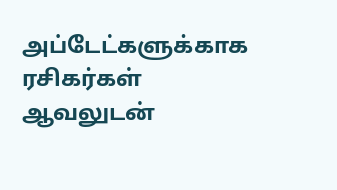அப்டேட்களுக்காக ரசிகர்கள் ஆவலுடன்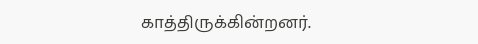காத்திருக்கின்றனர்.